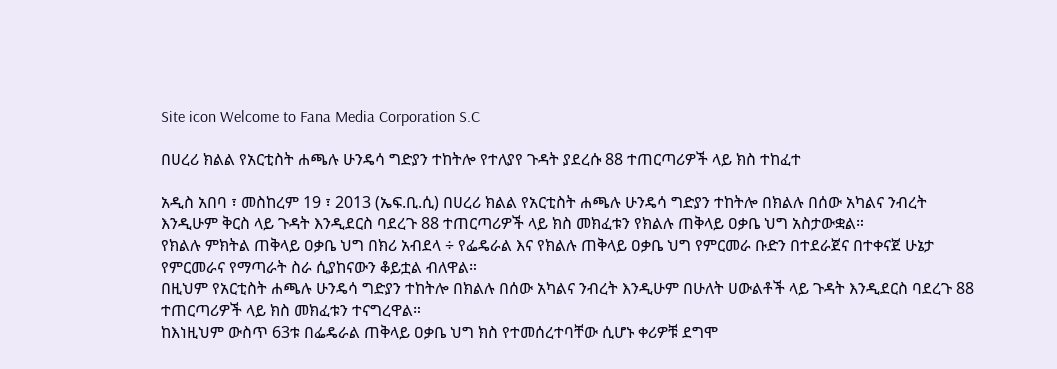Site icon Welcome to Fana Media Corporation S.C

በሀረሪ ክልል የአርቲስት ሐጫሉ ሁንዴሳ ግድያን ተከትሎ የተለያየ ጉዳት ያደረሱ 88 ተጠርጣሪዎች ላይ ክስ ተከፈተ

አዲስ አበባ ፣ መስከረም 19 ፣ 2013 (ኤፍ.ቢ.ሲ) በሀረሪ ክልል የአርቲስት ሐጫሉ ሁንዴሳ ግድያን ተከትሎ በክልሉ በሰው አካልና ንብረት እንዲሁም ቅርስ ላይ ጉዳት እንዲደርስ ባደረጉ 88 ተጠርጣሪዎች ላይ ክስ መክፈቱን የክልሉ ጠቅላይ ዐቃቤ ህግ አስታውቋል።
የክልሉ ምክትል ጠቅላይ ዐቃቤ ህግ በክሪ አብደላ ÷ የፌዴራል እና የክልሉ ጠቅላይ ዐቃቤ ህግ የምርመራ ቡድን በተደራጀና በተቀናጀ ሁኔታ የምርመራና የማጣራት ስራ ሲያከናውን ቆይቷል ብለዋል።
በዚህም የአርቲስት ሐጫሉ ሁንዴሳ ግድያን ተከትሎ በክልሉ በሰው አካልና ንብረት እንዲሁም በሁለት ሀውልቶች ላይ ጉዳት እንዲደርስ ባደረጉ 88 ተጠርጣሪዎች ላይ ክስ መክፈቱን ተናግረዋል።
ከእነዚህም ውስጥ 63ቱ በፌዴራል ጠቅላይ ዐቃቤ ህግ ክስ የተመሰረተባቸው ሲሆኑ ቀሪዎቹ ደግሞ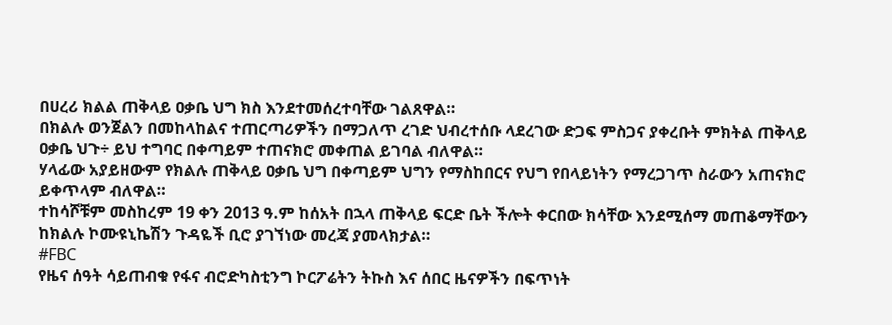በሀረሪ ክልል ጠቅላይ ዐቃቤ ህግ ክስ እንደተመሰረተባቸው ገልጸዋል።
በክልሉ ወንጀልን በመከላከልና ተጠርጣሪዎችን በማጋለጥ ረገድ ህብረተሰቡ ላደረገው ድጋፍ ምስጋና ያቀረቡት ምክትል ጠቅላይ ዐቃቤ ህጉ÷ ይህ ተግባር በቀጣይም ተጠናክሮ መቀጠል ይገባል ብለዋል።
ሃላፊው አያይዘውም የክልሉ ጠቅላይ ዐቃቤ ህግ በቀጣይም ህግን የማስከበርና የህግ የበላይነትን የማረጋገጥ ስራውን አጠናክሮ ይቀጥላም ብለዋል።
ተከሳሾቹም መስከረም 19 ቀን 2013 ዓ.ም ከሰአት በኋላ ጠቅላይ ፍርድ ቤት ችሎት ቀርበው ክሳቸው እንደሚሰማ መጠቆማቸውን ከክልሉ ኮሙዩኒኬሽን ጉዳዬች ቢሮ ያገኘነው መረጃ ያመላክታል።
#FBC
የዜና ሰዓት ሳይጠብቁ የፋና ብሮድካስቲንግ ኮርፖሬትን ትኩስ እና ሰበር ዜናዎችን በፍጥነት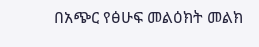በአጭር የፅሁፍ መልዕክት መልክ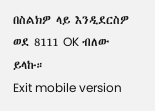በስልክዎ ላይ እንዲደርስዎ ወደ 8111 OK ብለው ይላኩ።
Exit mobile version